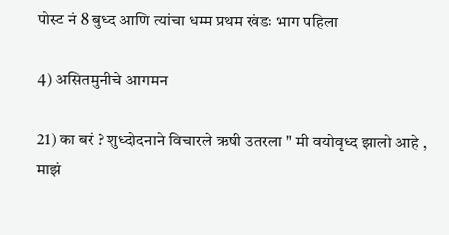पोस्ट नं 8 बुध्द आणि त्यांचा धम्म प्रथम खंडः भाग पहिला

4) असितमुनीचे आगमन

21) का बरं ? शुध्दोदनाने विचारले ऋषी उतरला " मी वयोवृध्द झालो आहे , माझं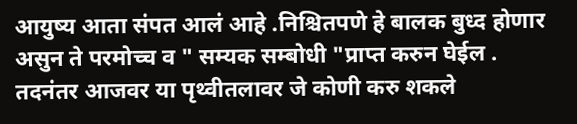आयुष्य आता संपत आलं आहे .निश्चितपणे हे बालक बुध्द होणार असुन ते परमोच्च व " सम्यक सम्बोधी "प्राप्त करुन घेईल . तदनंतर आजवर या पृथ्वीतलावर जे कोणी करु शकले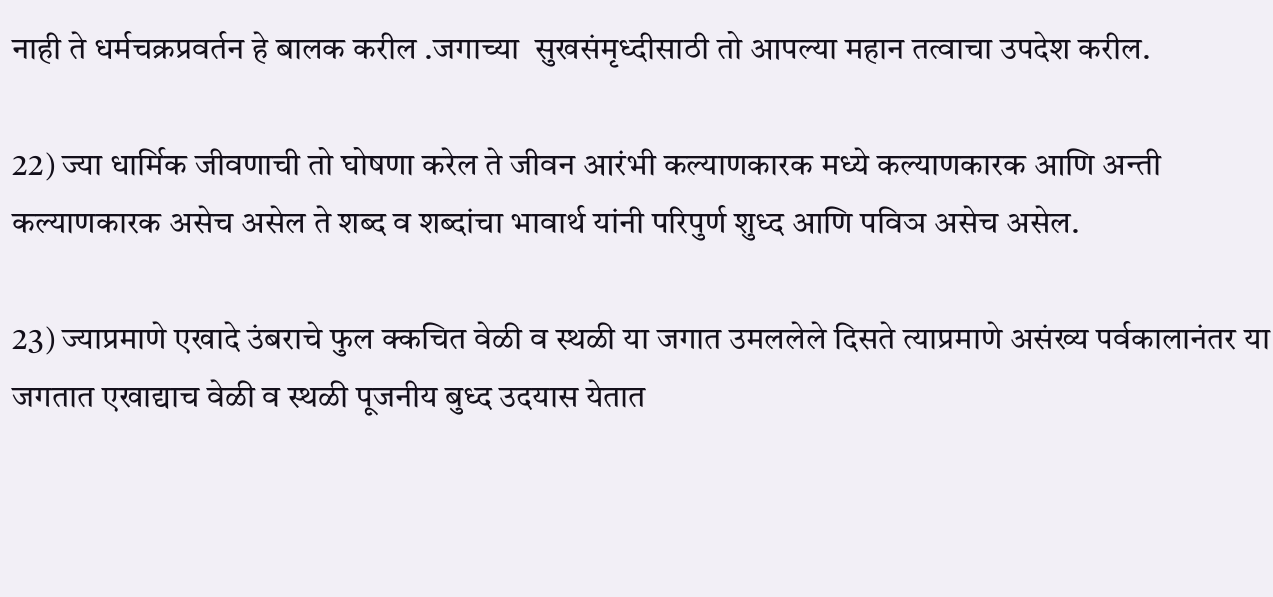नाही ते धर्मचक्रप्रवर्तन हे बालक करील .जगाच्या  सुखसंमृध्दीसाठी तो आपल्या महान तत्वाचा उपदेश करील.

22) ज्या धार्मिक जीवणाची तो घोषणा करेल ते जीवन आरंभी कल्याणकारक मध्ये कल्याणकारक आणि अन्ती कल्याणकारक असेच असेल ते शब्द व शब्दांचा भावार्थ यांनी परिपुर्ण शुध्द आणि पविञ असेच असेल.

23) ज्याप्रमाणे एखादे उंबराचे फुल क्कचित वेळी व स्थळी या जगात उमललेले दिसते त्याप्रमाणे असंख्य पर्वकालानंतर या जगतात एखाद्याच वेळी व स्थळी पूजनीय बुध्द उदयास येतात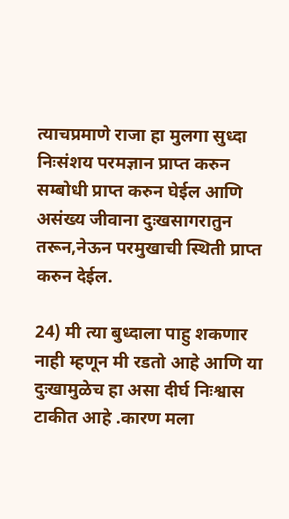त्याचप्रमाणे राजा हा मुलगा सुध्दा निःसंशय परमज्ञान प्राप्त करुन सम्बोधी प्राप्त करुन घेईल आणि असंख्य जीवाना दुःखसागरातुन तरून,नेऊन परमुखाची स्थिती प्राप्त करुन देईल.

24) मी त्या बुध्दाला पाहु शकणार नाही म्हणून मी रडतो आहे आणि या दुःखामुळेच हा असा दीर्घ निःश्वास टाकीत आहे .कारण मला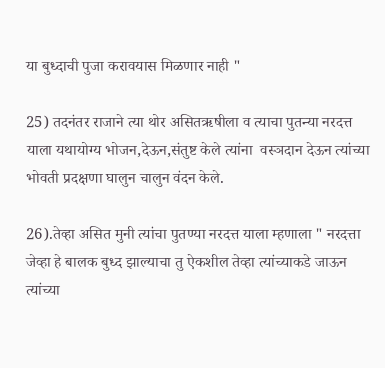या बुध्दाची पुजा करावयास मिळणार नाही "

25) तदनंतर राजाने त्या थोर असितऋषीला व त्याचा पुतन्या नरदत्त याला यथायोग्य भोजन,देऊन,संतुष्ट केले त्यांना  वस्ञदान देऊन त्यांच्या भोवती प्रदक्षणा घालुन चालुन वंदन केले.

26).तेव्हा असित मुनी त्यांचा पुतण्या नरदत्त याला म्हणाला " नरदत्ता जेव्हा हे बालक बुध्द झाल्याचा तु ऐकशील तेव्हा त्यांच्याकडे जाऊन त्यांच्या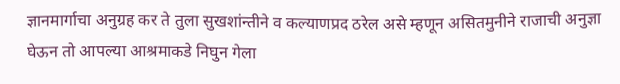ज्ञानमार्गाचा अनुग्रह कर ते तुला सुखशांन्तीने व कल्याणप्रद ठरेल असे म्हणून असितमुनीने राजाची अनुज्ञा घेऊन तो आपल्या आश्रमाकडे निघुन गेला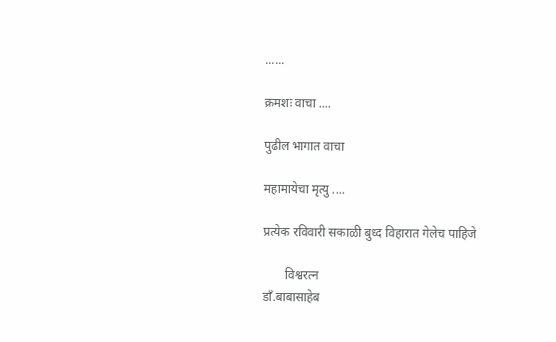......

क्रमशः वाचा ....

पुढील भागात वाचा

महामायेचा मृत्यु ....

प्रत्येक रविवारी सकाळी बुध्द विहारात गेलेच पाहिजे

       विश्वरत्न
डाँ.बाबासाहेब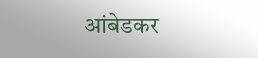आंबेडकर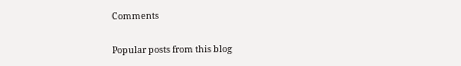Comments

Popular posts from this blog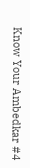Know Your Ambedkar #4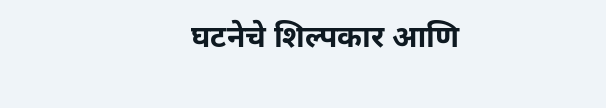घटनेचे शिल्पकार आणि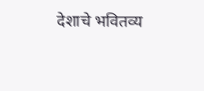देशाचे भवितव्य